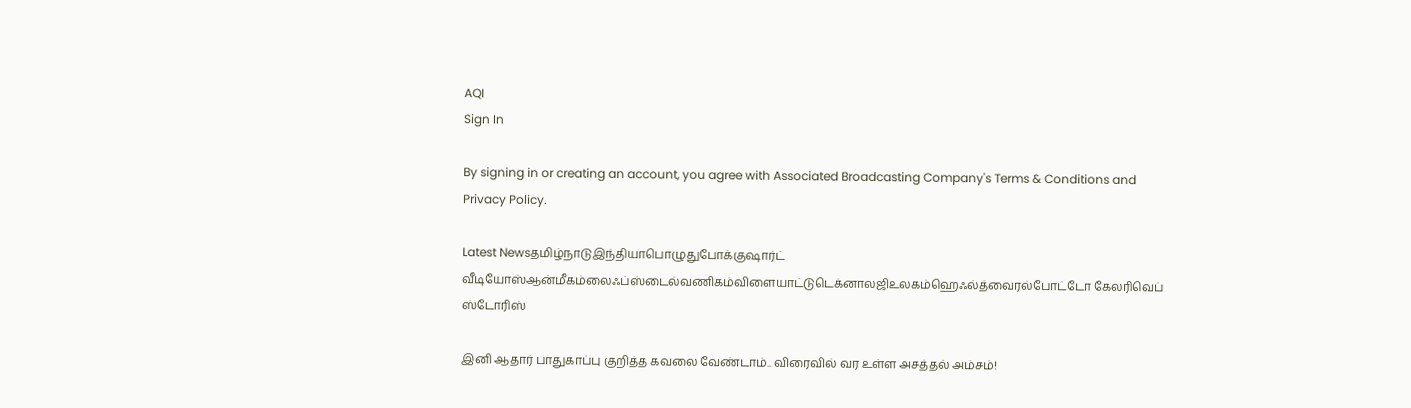AQI
Sign In

By signing in or creating an account, you agree with Associated Broadcasting Company's Terms & Conditions and Privacy Policy.

Latest Newsதமிழ்நாடுஇந்தியாபொழுதுபோக்குஷார்ட் வீடியோஸ்ஆன்மீகம்லைஃப்ஸ்டைல்வணிகம்விளையாட்டுடெக்னாலஜிஉலகம்ஹெஃல்த்வைரல்போட்டோ கேலரிவெப் ஸ்டோரிஸ்

இனி ஆதார் பாதுகாப்பு குறித்த கவலை வேண்டாம்.. விரைவில் வர உள்ள அசத்தல் அம்சம்!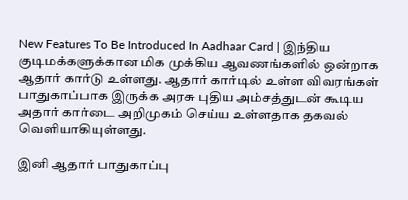New Features To Be Introduced In Aadhaar Card | இந்திய குடிமக்களுக்கான மிக முக்கிய ஆவணங்களில் ஒன்றாக ஆதார் கார்டு உள்ளது. ஆதார் கார்டில் உள்ள விவரங்கள் பாதுகாப்பாக இருக்க அரசு புதிய அம்சத்துடன் கூடிய அதார் கார்டை அறிமுகம் செய்ய உள்ளதாக தகவல் வெளியாகியுள்ளது.

இனி ஆதார் பாதுகாப்பு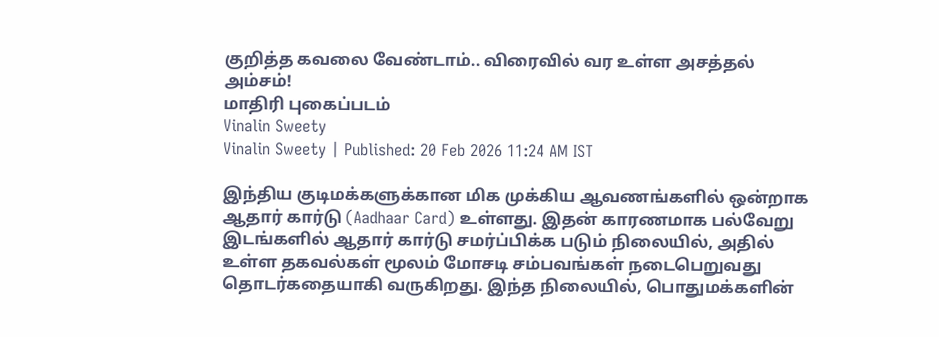குறித்த கவலை வேண்டாம்.. விரைவில் வர உள்ள அசத்தல் அம்சம்!
மாதிரி புகைப்படம்
Vinalin Sweety
Vinalin Sweety | Published: 20 Feb 2026 11:24 AM IST

இந்திய குடிமக்களுக்கான மிக முக்கிய ஆவணங்களில் ஒன்றாக ஆதார் கார்டு (Aadhaar Card) உள்ளது. இதன் காரணமாக பல்வேறு இடங்களில் ஆதார் கார்டு சமர்ப்பிக்க படும் நிலையில், அதில் உள்ள தகவல்கள் மூலம் மோசடி சம்பவங்கள் நடைபெறுவது தொடர்கதையாகி வருகிறது. இந்த நிலையில், பொதுமக்களின்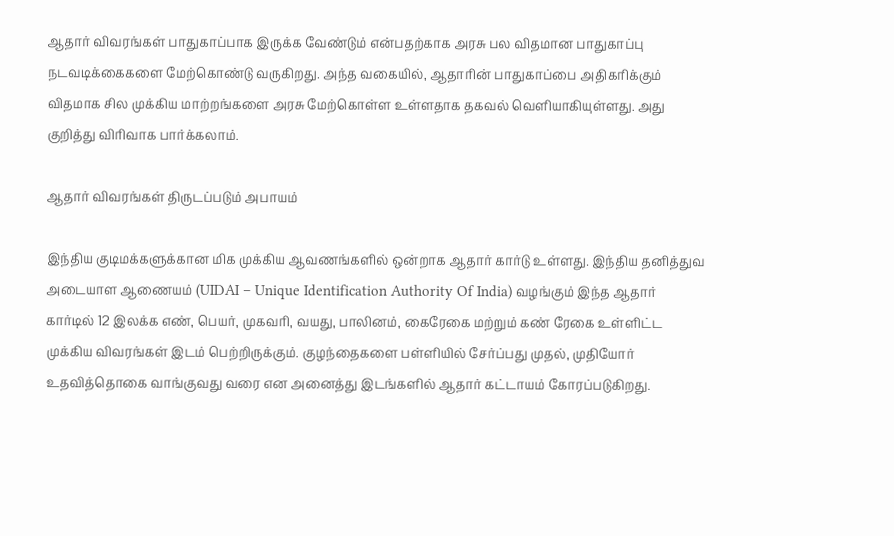ஆதார் விவரங்கள் பாதுகாப்பாக இருக்க வேண்டும் என்பதற்காக அரசு பல விதமான பாதுகாப்பு நடவடிக்கைகளை மேற்கொண்டு வருகிறது. அந்த வகையில், ஆதாரின் பாதுகாப்பை அதிகரிக்கும் விதமாக சில முக்கிய மாற்றங்களை அரசு மேற்கொள்ள உள்ளதாக தகவல் வெளியாகியுள்ளது. அது குறித்து விரிவாக பார்க்கலாம்.

ஆதார் விவரங்கள் திருடப்படும் அபாயம்

இந்திய குடிமக்களுக்கான மிக முக்கிய ஆவணங்களில் ஒன்றாக ஆதார் கார்டு உள்ளது. இந்திய தனித்துவ அடையாள ஆணையம் (UIDAI – Unique Identification Authority Of India) வழங்கும் இந்த ஆதார் கார்டில் 12 இலக்க எண், பெயர், முகவரி, வயது, பாலினம், கைரேகை மற்றும் கண் ரேகை உள்ளிட்ட முக்கிய விவரங்கள் இடம் பெற்றிருக்கும். குழந்தைகளை பள்ளியில் சேர்ப்பது முதல், முதியோர் உதவித்தொகை வாங்குவது வரை என அனைத்து இடங்களில் ஆதார் கட்டாயம் கோரப்படுகிறது.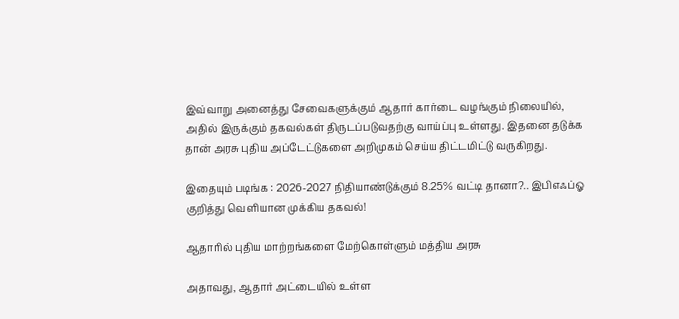இவ்வாறு அனைத்து சேவைகளுக்கும் ஆதார் கார்டை வழங்கும் நிலையில், அதில் இருக்கும் தகவல்கள் திருடப்படுவதற்கு வாய்ப்பு உள்ளது. இதனை தடுக்க தான் அரசு புதிய அப்டேட்டுகளை அறிமுகம் செய்ய திட்டமிட்டு வருகிறது.

இதையும் படிங்க : 2026-2027 நிதியாண்டுக்கும் 8.25% வட்டி தானா?.. இபிஎஃப்ஓ குறித்து வெளியான முக்கிய தகவல்!

ஆதாரில் புதிய மாற்றங்களை மேற்கொள்ளும் மத்திய அரசு

அதாவது, ஆதார் அட்டையில் உள்ள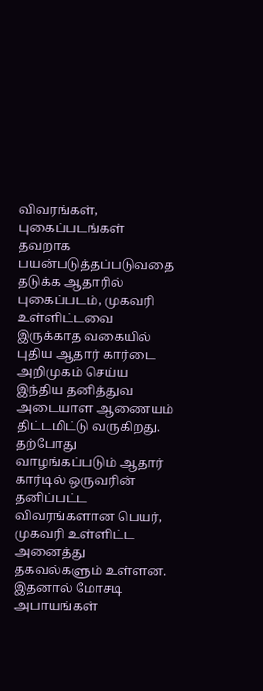விவரங்கள், புகைப்படங்கள் தவறாக பயன்படுத்தப்படுவதை தடுக்க ஆதாரில் புகைப்படம், முகவரி உள்ளிட்டவை இருக்காத வகையில் புதிய ஆதார் கார்டை அறிமுகம் செய்ய இந்திய தனித்துவ அடையாள ஆணையம் திட்டமிட்டு வருகிறது. தற்போது வாழங்கப்படும் ஆதார் கார்டில் ஒருவரின் தனிப்பட்ட விவரங்களான பெயர், முகவரி உள்ளிட்ட அனைத்து தகவல்களும் உள்ளன. இதனால் மோசடி அபாயங்கள்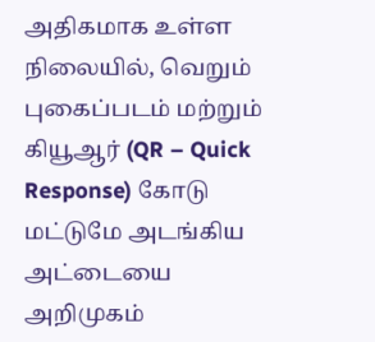அதிகமாக உள்ள நிலையில், வெறும் புகைப்படம் மற்றும் கியூஆர் (QR – Quick Response) கோடு மட்டுமே அடங்கிய அட்டையை அறிமுகம்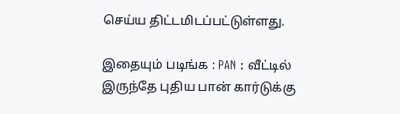செய்ய திட்டமிடப்பட்டுள்ளது.

இதையும் படிங்க : PAN : வீட்டில் இருந்தே புதிய பான் கார்டுக்கு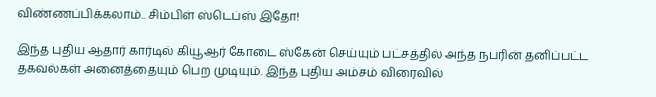விண்ணப்பிக்கலாம்.. சிம்பிள் ஸ்டெப்ஸ் இதோ!

இந்த புதிய ஆதார் கார்டில் கியூஆர் கோடை ஸ்கேன் செய்யும் பட்சத்தில் அந்த நபரின் தனிப்பட்ட தகவல்கள் அனைத்தையும் பெற முடியும். இந்த புதிய அம்சம் விரைவில்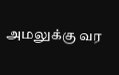அமலுக்கு வர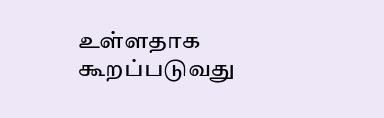உள்ளதாக கூறப்படுவது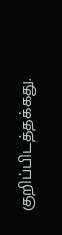குறிப்பிடத்தக்கது.